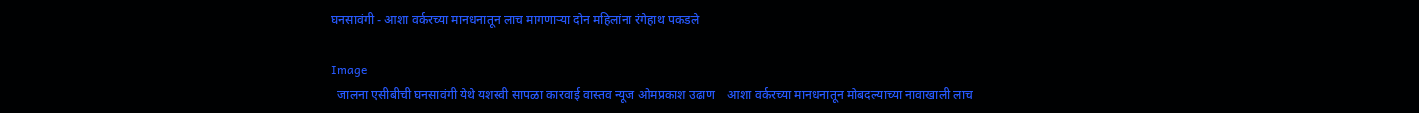घनसावंगी - आशा वर्करच्या मानधनातून लाच मागणाऱ्या दोन महिलांना रंगेहाथ पकडले

Image
  जालना एसीबीची घनसावंगी येथे यशस्वी सापळा कारवाई वास्तव न्यूज ओमप्रकाश उढाण    आशा वर्करच्या मानधनातून मोबदल्याच्या नावाखाली लाच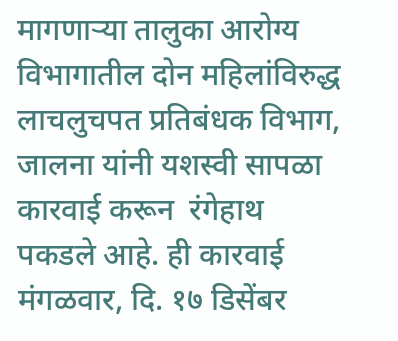मागणाऱ्या तालुका आरोग्य विभागातील दोन महिलांविरुद्ध लाचलुचपत प्रतिबंधक विभाग, जालना यांनी यशस्वी सापळा कारवाई करून  रंगेहाथ पकडले आहे. ही कारवाई मंगळवार, दि. १७ डिसेंबर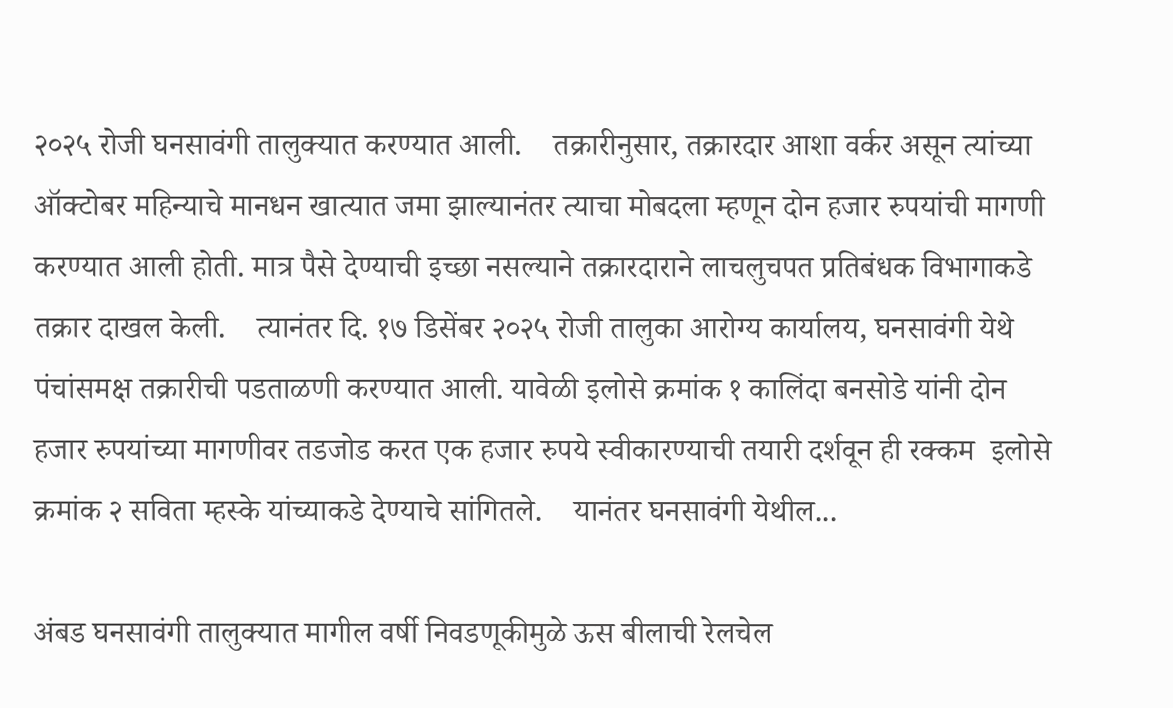२०२५ रोजी घनसावंगी तालुक्यात करण्यात आली.    तक्रारीनुसार, तक्रारदार आशा वर्कर असून त्यांच्या ऑक्टोबर महिन्याचे मानधन खात्यात जमा झाल्यानंतर त्याचा मोबदला म्हणून दोन हजार रुपयांची मागणी करण्यात आली होती. मात्र पैसे देण्याची इच्छा नसल्याने तक्रारदाराने लाचलुचपत प्रतिबंधक विभागाकडे तक्रार दाखल केली.    त्यानंतर दि. १७ डिसेंबर २०२५ रोजी तालुका आरोग्य कार्यालय, घनसावंगी येथे पंचांसमक्ष तक्रारीची पडताळणी करण्यात आली. यावेळी इलोसे क्रमांक १ कालिंदा बनसोडे यांनी दोन हजार रुपयांच्या मागणीवर तडजोड करत एक हजार रुपये स्वीकारण्याची तयारी दर्शवून ही रक्कम  इलोसे   क्रमांक २ सविता म्हस्के यांच्याकडे देण्याचे सांगितले.    यानंतर घनसावंगी येथील...

अंबड घनसावंगी तालुक्यात मागील वर्षी निवडणूकीमुळे ऊस बीलाची रेलचेल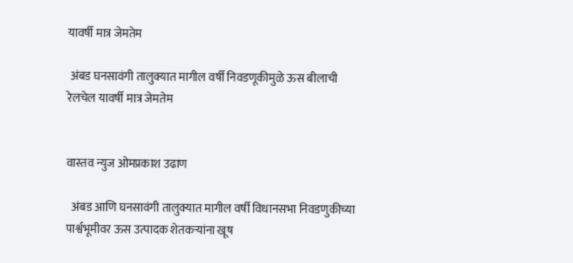यावर्षी मात्र जेमतेम

 अंबड घनसावंगी तालुक्यात मागील वर्षी निवडणूकीमुळे ऊस बीलाची रेलचेल यावर्षी मात्र जेमतेम


वास्तव न्युज ओमप्रकाश उढाण

  अंबड आणि घनसावंगी तालुक्यात मागील वर्षी विधानसभा निवडणुकीच्या पार्श्वभूमीवर ऊस उत्पादक शेतकऱ्यांना खूष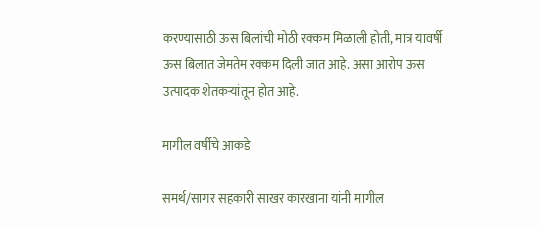करण्यासाठी ऊस बिलांची मोठी रक्कम मिळाली होती, मात्र यावर्षी ऊस बिलात जेमतेम रक्कम दिली जात आहे. असा आरोप ऊस उत्पादक शेतकऱ्यांतून होत आहे.

मागील वर्षीचे आकडे

समर्थ/सागर सहकारी साखर कारखाना यांनी मागील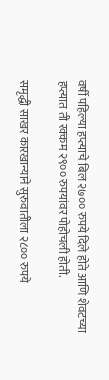वर्षी पहिल्या हप्त्याचे बिल २७०० रुपये दिले होते आणि शेवटच्या हप्त्यात ती रक्कम २९०० रुपयांवर पोहोचली होती.

समृद्धी साखर कारखान्याने सुरुवातीला २८०० रुपये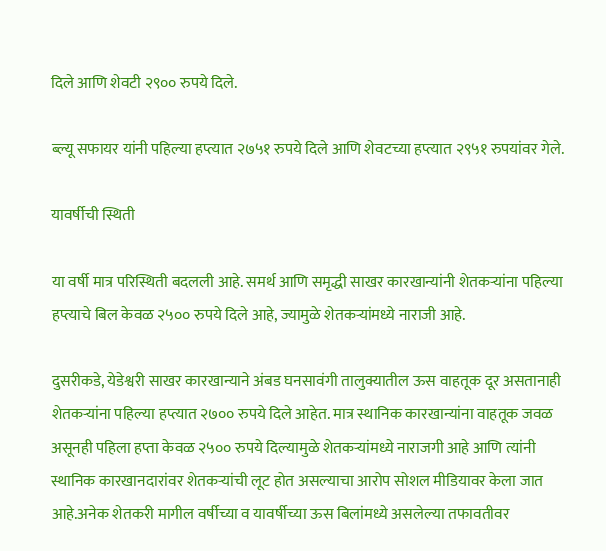दिले आणि शेवटी २९०० रुपये दिले.

ब्ल्यू सफायर यांनी पहिल्या हप्त्यात २७५१ रुपये दिले आणि शेवटच्या हप्त्यात २९५१ रुपयांवर गेले.

यावर्षीची स्थिती

या वर्षी मात्र परिस्थिती बदलली आहे. समर्थ आणि समृद्धी साखर कारखान्यांनी शेतकऱ्यांना पहिल्या हप्त्याचे बिल केवळ २५०० रुपये दिले आहे, ज्यामुळे शेतकऱ्यांमध्ये नाराजी आहे.

दुसरीकडे, येडेश्वरी साखर कारखान्याने अंबड घनसावंगी तालुक्यातील ऊस वाहतूक दूर असतानाही शेतकऱ्यांना पहिल्या हप्त्यात २७०० रुपये दिले आहेत. मात्र स्थानिक कारखान्यांना वाहतूक जवळ असूनही पहिला हप्ता केवळ २५०० रुपये दिल्यामुळे शेतकऱ्यांमध्ये नाराजगी आहे आणि त्यांनी स्थानिक कारखानदारांवर शेतकऱ्यांची लूट होत असल्याचा आरोप सोशल मीडियावर केला जात आहे.अनेक शेतकरी मागील वर्षीच्या व यावर्षीच्या ऊस बिलांमध्ये असलेल्या तफावतीवर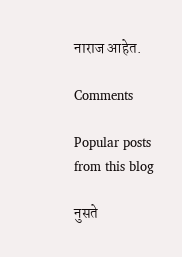नाराज आहेत.

Comments

Popular posts from this blog

नुसते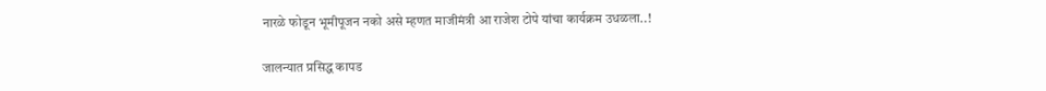नारळे फोडून भूमीपूजन नको असे म्हणत माजीमंत्री आ राजेश टोपे यांचा कार्यक्रम उधळला..!

जालन्यात प्रसिद्ध कापड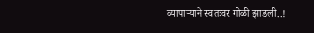व्यापाऱ्याने स्वतःवर गोळी झाडली..!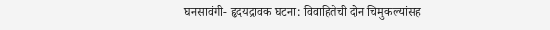घनसावंगी- हृदयद्रावक घटना: विवाहितेची दोन चिमुकल्यांसह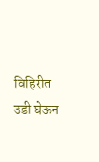विहिरीत उडी घेऊन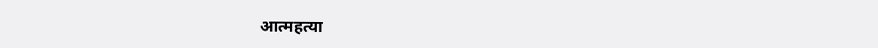आत्महत्या